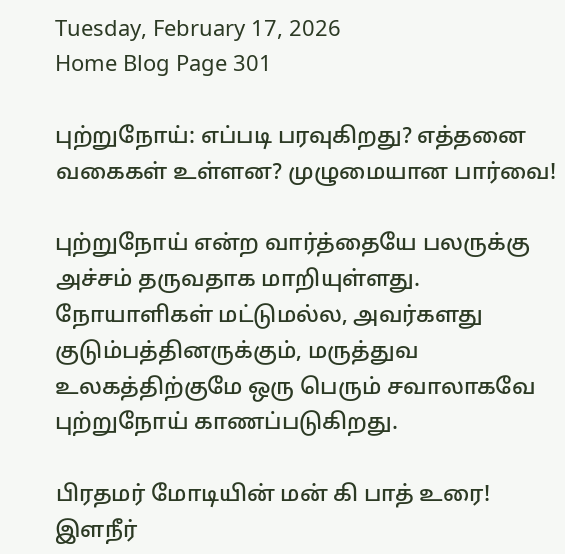Tuesday, February 17, 2026
Home Blog Page 301

புற்றுநோய்: எப்படி பரவுகிறது? எத்தனை வகைகள் உள்ளன? முழுமையான பார்வை!

புற்றுநோய் என்ற வார்த்தையே பலருக்கு அச்சம் தருவதாக மாறியுள்ளது. நோயாளிகள் மட்டுமல்ல, அவர்களது குடும்பத்தினருக்கும், மருத்துவ உலகத்திற்குமே ஒரு பெரும் சவாலாகவே புற்றுநோய் காணப்படுகிறது.

பிரதமர் மோடியின் மன் கி பாத் உரை! இளநீர்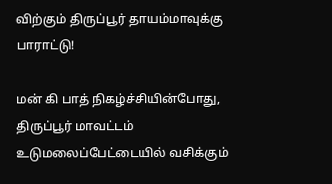விற்கும் திருப்பூர் தாயம்மாவுக்கு பாராட்டு!

மன் கி பாத் நிகழ்ச்சியின்போது, திருப்பூர் மாவட்டம் உடுமலைப்பேட்டையில் வசிக்கும்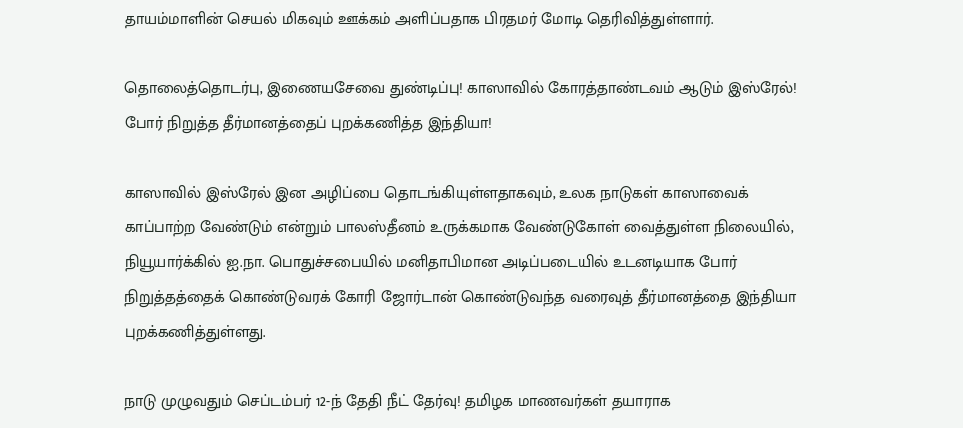தாயம்மாளின் செயல் மிகவும் ஊக்கம் அளிப்பதாக பிரதமர் மோடி தெரிவித்துள்ளார்.

தொலைத்தொடர்பு, இணையசேவை துண்டிப்பு! காஸாவில் கோரத்தாண்டவம் ஆடும் இஸ்ரேல்! போர் நிறுத்த தீர்மானத்தைப் புறக்கணித்த இந்தியா!

காஸாவில் இஸ்ரேல் இன அழிப்பை தொடங்கியுள்ளதாகவும், உலக நாடுகள் காஸாவைக் காப்பாற்ற வேண்டும் என்றும் பாலஸ்தீனம் உருக்கமாக வேண்டுகோள் வைத்துள்ள நிலையில், நியூயார்க்கில் ஐ.நா. பொதுச்சபையில் மனிதாபிமான அடிப்படையில் உடனடியாக போர் நிறுத்தத்தைக் கொண்டுவரக் கோரி ஜோர்டான் கொண்டுவந்த வரைவுத் தீர்மானத்தை இந்தியா புறக்கணித்துள்ளது.

நாடு முழுவதும் செப்டம்பர் 12-ந் தேதி நீட் தேர்வு! தமிழக மாணவர்கள் தயாராக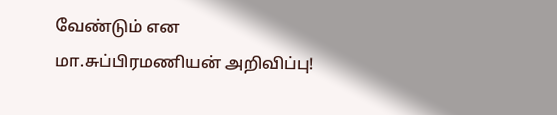வேண்டும் என  மா.சுப்பிரமணியன் அறிவிப்பு!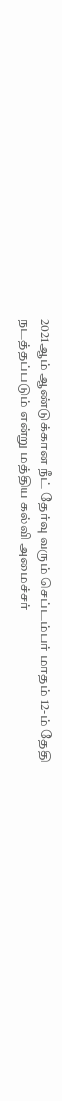2021ஆம் ஆண்டுக்கான நீட் தேர்வு வரும் செப்டம்பர் மாதம் 12-ம் தேதி நடத்தப்படும் என்று மத்திய கல்வி அமைச்சர்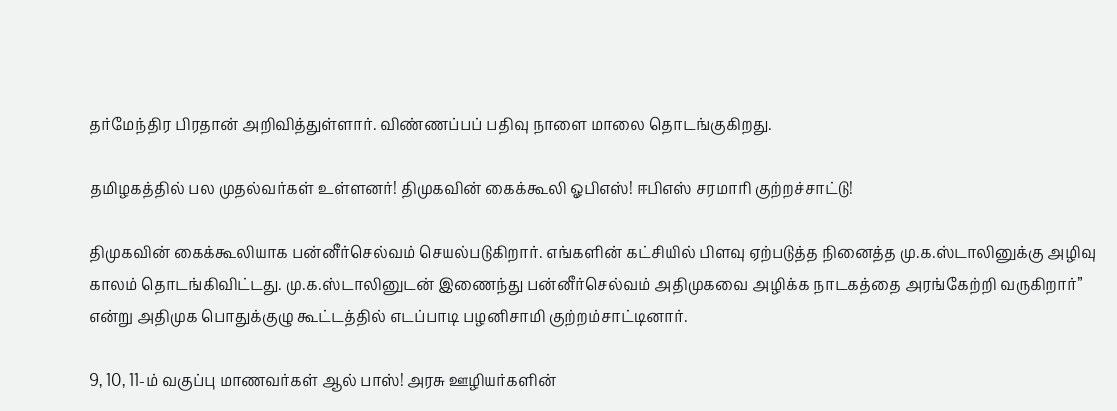தர்மேந்திர பிரதான் அறிவித்துள்ளார். விண்ணப்பப் பதிவு நாளை மாலை தொடங்குகிறது.

தமிழகத்தில் பல முதல்வர்கள் உள்ளனர்! திமுகவின் கைக்கூலி ஓபிஎஸ்! ஈபிஎஸ் சரமாரி குற்றச்சாட்டு!

திமுகவின் கைக்கூலியாக பன்னீர்செல்வம் செயல்படுகிறார். எங்களின் கட்சியில் பிளவு ஏற்படுத்த நினைத்த மு.க.ஸ்டாலினுக்கு அழிவு காலம் தொடங்கிவிட்டது. மு.க.ஸ்டாலினுடன் இணைந்து பன்னீர்செல்வம் அதிமுகவை அழிக்க நாடகத்தை அரங்கேற்றி வருகிறார்” என்று அதிமுக பொதுக்குழு கூட்டத்தில் எடப்பாடி பழனிசாமி குற்றம்சாட்டினார்.

9, 10, 11-ம் வகுப்பு மாணவர்கள் ஆல் பாஸ்! அரசு ஊழியர்களின்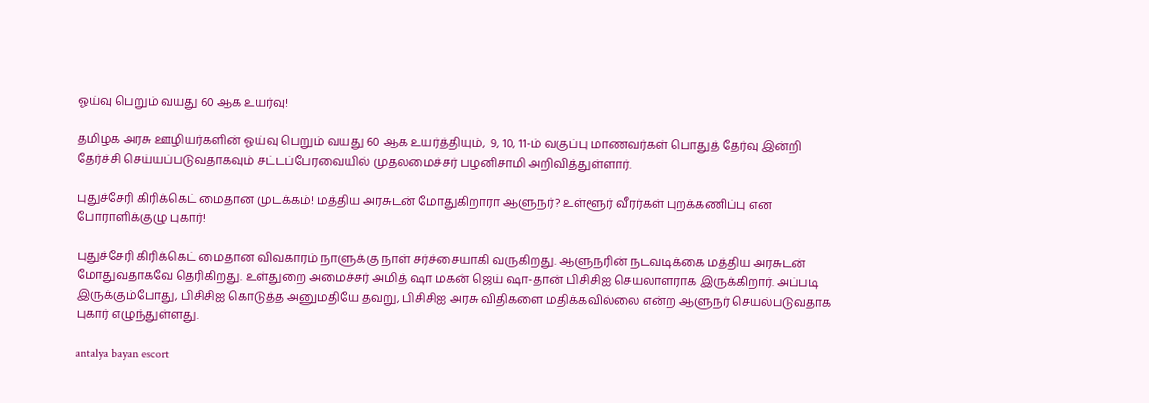ஓய்வு பெறும் வயது 60 ஆக உயர்வு!

தமிழக அரசு ஊழியர்களின் ஓய்வு பெறும் வயது 60 ஆக உயர்த்தியும்,  9, 10, 11-ம் வகுப்பு மாணவர்கள் பொதுத் தேர்வு இன்றி தேர்ச்சி செய்யப்படுவதாகவும் சட்டப்பேரவையில் முதலமைச்சர் பழனிசாமி அறிவித்துள்ளார்.

புதுச்சேரி கிரிக்கெட் மைதான முடக்கம்! மத்திய அரசுடன் மோதுகிறாரா ஆளுநர்? உள்ளூர் வீரர்கள் புறக்கணிப்பு என போராளிக்குழு புகார்!

புதுச்சேரி கிரிக்கெட் மைதான விவகாரம் நாளுக்கு நாள் சர்ச்சையாகி வருகிறது. ஆளுநரின் நடவடிக்கை மத்திய அரசுடன் மோதுவதாகவே தெரிகிறது. உள்துறை அமைச்சர் அமித் ஷா மகன் ஜெய் ஷா-தான் பிசிசிஐ செயலாளராக இருக்கிறார். அப்படி இருக்கும்போது, பிசிசிஐ கொடுத்த அனுமதியே தவறு, பிசிசிஐ அரசு விதிகளை மதிக்கவில்லை என்ற ஆளுநர் செயல்படுவதாக புகார் எழுந்துள்ளது.

antalya bayan escort